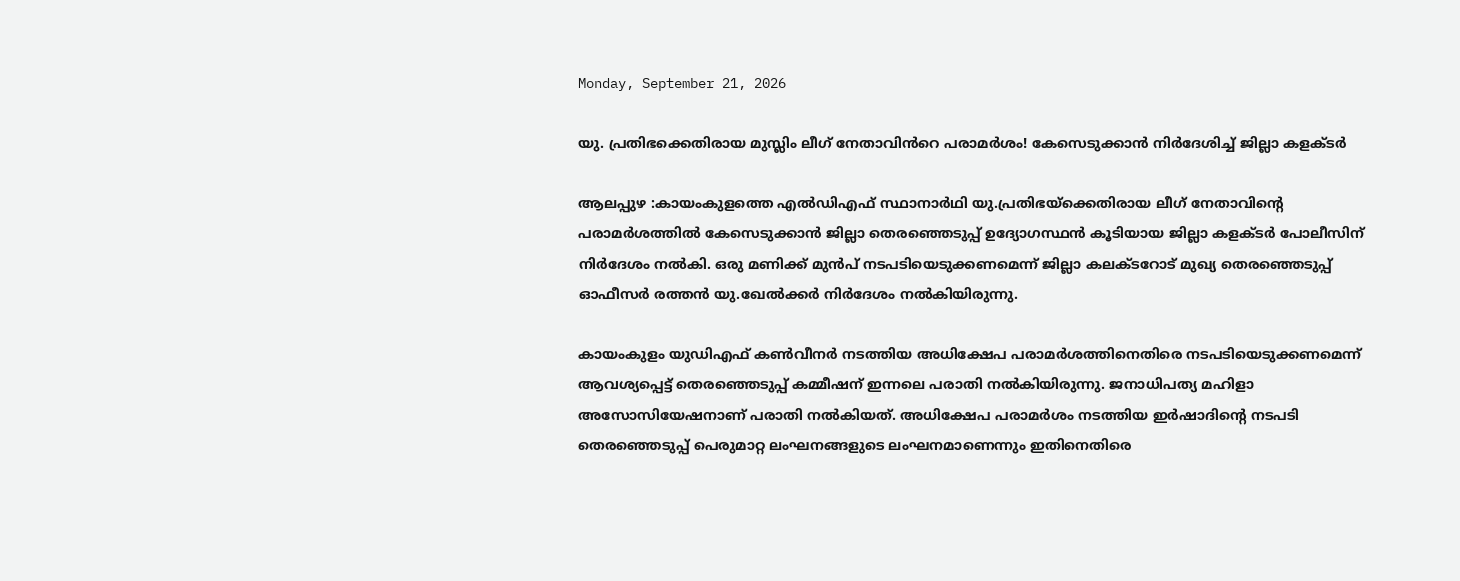Monday, September 21, 2026

യു. പ്രതിഭക്കെതിരായ മുസ്ലിം ലീഗ് നേതാവിൻറെ പരാമർശം! കേസെടുക്കാൻ നിർദേശിച്ച് ജില്ലാ കളക്ടർ

ആലപ്പുഴ :കായംകുളത്തെ എൽഡിഎഫ് സ്ഥാനാർഥി യു.പ്രതിഭയ്‌ക്കെതിരായ ലീഗ് നേതാവിന്റെ പരാമര്‍ശത്തില്‍ കേസെടുക്കാൻ ജില്ലാ തെരഞ്ഞെടുപ്പ് ഉദ്യോഗസ്ഥൻ കൂടിയായ ജില്ലാ കളക്ടർ പോലീസിന് നിർദേശം നൽകി. ഒരു മണിക്ക് മുന്‍പ് നടപടിയെടുക്കണമെന്ന് ജില്ലാ കലക്ടറോട് മുഖ്യ തെരഞ്ഞെടുപ്പ് ഓഫീസര്‍ രത്തന്‍ യു.ഖേല്‍ക്കർ നിര്‍ദേശം നല്‍കിയിരുന്നു.

കായംകുളം യുഡിഎഫ് കണ്‍വീനര്‍ നടത്തിയ അധിക്ഷേപ പരാമര്‍ശത്തിനെതിരെ നടപടിയെടുക്കണമെന്ന് ആവശ്യപ്പെട്ട് തെരഞ്ഞെടുപ്പ് കമ്മീഷന് ഇന്നലെ പരാതി നല്‍കിയിരുന്നു. ജനാധിപത്യ മഹിളാ അസോസിയേഷനാണ് പരാതി നല്‍കിയത്. അധിക്ഷേപ പരാമര്‍ശം നടത്തിയ ഇര്‍ഷാദിന്റെ നടപടി തെരഞ്ഞെടുപ്പ് പെരുമാറ്റ ലംഘനങ്ങളുടെ ലംഘനമാണെന്നും ഇതിനെതിരെ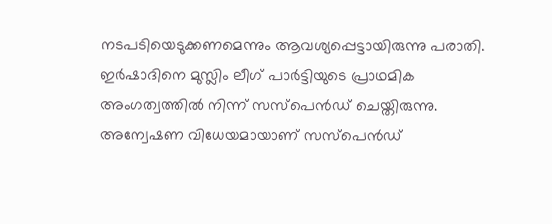നടപടിയെടുക്കണമെന്നും ആവശ്യപ്പെട്ടായിരുന്നു പരാതി. ഇര്‍ഷാദിനെ മുസ്ലിം ലീഗ് പാര്‍ട്ടിയുടെ പ്രാഥമിക അംഗത്വത്തില്‍ നിന്ന് സസ്പെന്‍ഡ് ചെയ്തിരുന്നു. അന്വേഷണ വിധേയമായാണ് സസ്പെന്‍ഡ്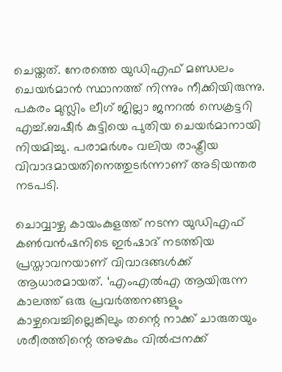ചെയ്തത്. നേരത്തെ യുഡിഎഫ് മണ്ഡലം ചെയര്‍മാന്‍ സ്ഥാനത്ത് നിന്നും നീക്കിയിരുന്നു. പകരം മുസ്ലിം ലീഗ് ജില്ലാ ജനറല്‍ സെക്രട്ടറി എച്ച്.ബഷീര്‍ കുട്ടിയെ പുതിയ ചെയര്‍മാനായി നിയമിച്ചു. പരാമര്‍ശം വലിയ രാഷ്ട്രീയ വിവാദമായതിനെത്തുടര്‍ന്നാണ് അടിയന്തര നടപടി.

ചൊവ്വാഴ്ച കായംകുളത്ത് നടന്ന യുഡിഎഫ് കൺവൻഷനിടെ ഇര്‍ഷാദ് നടത്തിയ പ്രസ്താവനയാണ് വിവാദങ്ങള്‍ക്ക് ആധാരമായത്. ‘എംഎല്‍എ ആയിരുന്ന കാലത്ത് ഒരു പ്രവര്‍ത്തനങ്ങളും കാഴ്ചവെച്ചില്ലെങ്കിലും തന്റെ നാക്ക് ചാരുതയും ശരീരത്തിന്റെ അഴകും വില്‍പ്പനക്ക്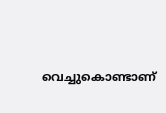വെച്ചുകൊണ്ടാണ്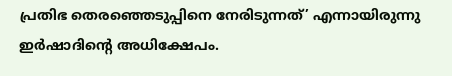പ്രതിഭ തെരഞ്ഞെടുപ്പിനെ നേരിടുന്നത്’ എന്നായിരുന്നു ഇര്‍ഷാദിന്റെ അധിക്ഷേപം.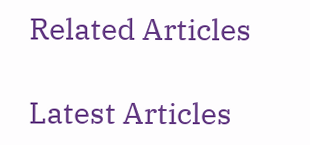Related Articles

Latest Articles